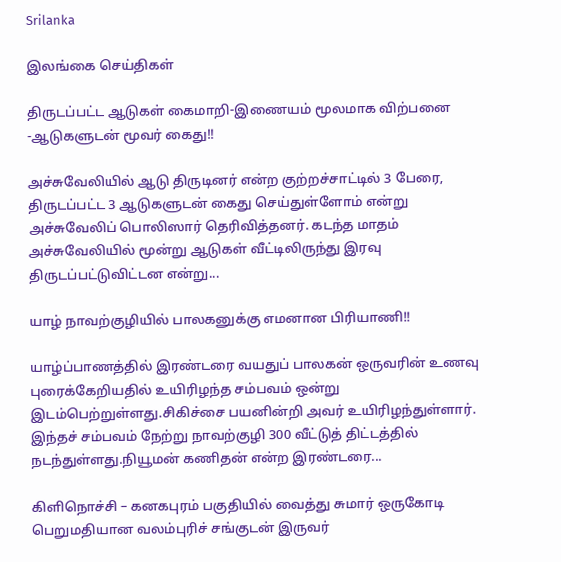Srilanka

இலங்கை செய்திகள்

திருடப்பட்ட ஆடுகள் கைமாறி-இணையம் மூலமாக விற்பனை -ஆடுகளுடன் மூவர் கைது!!

அச்சுவேலியில் ஆடு திருடினர் என்ற குற்றச்சாட்டில் 3 பேரை, திருடப்பட்ட 3 ஆடுகளுடன் கைது செய்துள்ளோம் என்று அச்சுவேலிப் பொலிஸார் தெரிவித்தனர். கடந்த மாதம் அச்சுவேலியில் மூன்று ஆடுகள் வீட்டிலிருந்து இரவு திருடப்பட்டுவிட்டன என்று...

யாழ் நாவற்குழியில் பாலகனுக்கு எமனான பிரியாணி!!

யாழ்ப்பாணத்தில் இரண்டரை வயதுப் பாலகன் ஒருவரின் உணவு புரைக்கேறியதில் உயிரிழந்த சம்பவம் ஒன்று இடம்பெற்றுள்ளது.சிகிச்சை பயனின்றி அவர் உயிரிழந்துள்ளார். இந்தச் சம்பவம் நேற்று நாவற்குழி 300 வீட்டுத் திட்டத்தில் நடந்துள்ளது.நியூமன் கணிதன் என்ற இரண்டரை...

கிளிநொச்சி – கனகபுரம் பகுதியில் வைத்து சுமார் ஒருகோடி பெறுமதியான வலம்புரிச் சங்குடன் இருவர்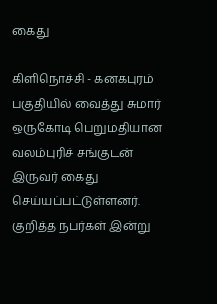கைது

கிளிநொச்சி - கனகபுரம் பகுதியில் வைத்து சுமார் ஒருகோடி பெறுமதியான வலம்புரிச் சங்குடன் இருவர் கைது செய்யப்பட்டுள்ளனர். குறித்த நபர்கள் இன்று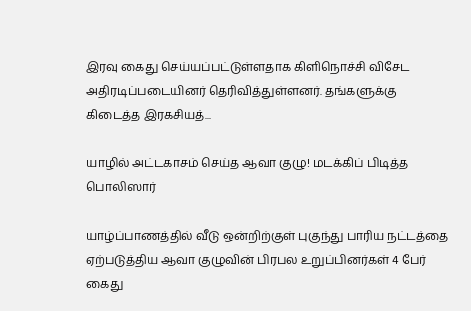இரவு கைது செய்யப்பட்டுள்ளதாக கிளிநொச்சி விசேட அதிரடிப்படையினர் தெரிவித்துள்ளனர். தங்களுக்கு கிடைத்த இரகசியத்...

யாழில் அட்டகாசம் செய்த ஆவா குழு! மடக்கிப் பிடித்த பொலிஸார்

யாழ்ப்பாணத்தில் வீடு ஒன்றிற்குள் புகுந்து பாரிய நட்டத்தை ஏற்படுத்திய ஆவா குழுவின் பிரபல உறுப்பினர்கள் 4 பேர் கைது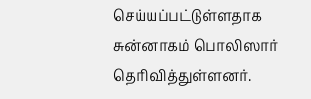செய்யப்பட்டுள்ளதாக சுன்னாகம் பொலிஸார் தெரிவித்துள்ளனர்.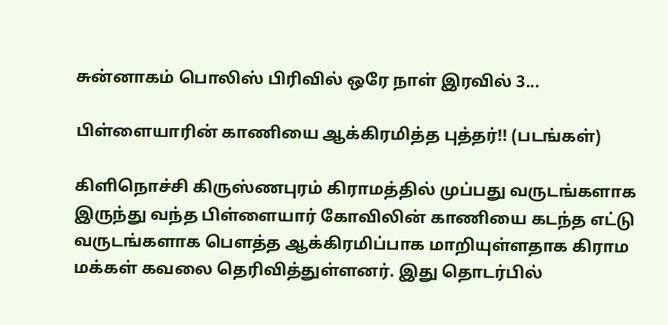சுன்னாகம் பொலிஸ் பிரிவில் ஒரே நாள் இரவில் 3...

பிள்ளையாரின் காணியை ஆக்கிரமித்த புத்தர்!! (படங்கள்)

கிளிநொச்சி கிருஸ்ணபுரம் கிராமத்தில் முப்பது வருடங்களாக இருந்து வந்த பிள்ளையார் கோவிலின் காணியை கடந்த எட்டு வருடங்களாக பௌத்த ஆக்கிரமிப்பாக மாறியுள்ளதாக கிராம மக்கள் கவலை தெரிவித்துள்ளனர். இது தொடர்பில்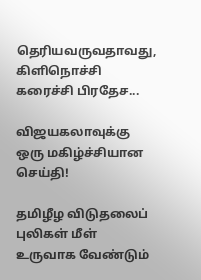தெரியவருவதாவது, கிளிநொச்சி கரைச்சி பிரதேச...

விஜயகலாவுக்கு ஒரு மகிழ்ச்சியான செய்தி!

தமிழீழ விடுதலைப் புலிகள் மீள் உருவாக வேண்டும்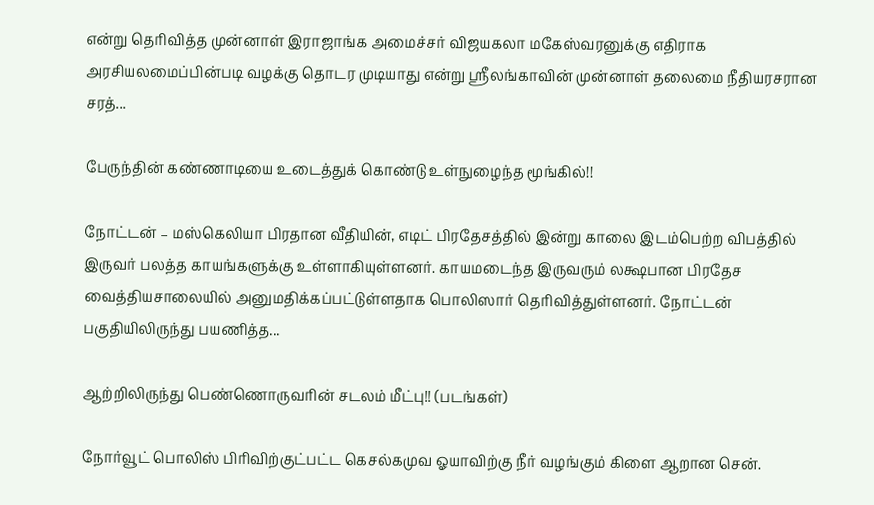என்று தெரிவித்த முன்னாள் இராஜாங்க அமைச்சர் விஜயகலா மகேஸ்வரனுக்கு எதிராக அரசியலமைப்பின்படி வழக்கு தொடர முடியாது என்று ஸ்ரீலங்காவின் முன்னாள் தலைமை நீதியரசரான சரத்...

பேருந்தின் கண்ணாடியை உடைத்துக் கொண்டு உள்நுழைந்த மூங்கில்!!

நோட்டன் – மஸ்கெலியா பிரதான வீதியின், எடிட் பிரதேசத்தில் இன்று காலை இடம்பெற்ற விபத்தில் இருவர் பலத்த காயங்களுக்கு உள்ளாகியுள்ளனர். காயமடைந்த இருவரும் லக்ஷபான பிரதேச வைத்தியசாலையில் அனுமதிக்கப்பட்டுள்ளதாக பொலிஸார் தெரிவித்துள்ளனர். நோட்டன் பகுதியிலிருந்து பயணித்த...

ஆற்றிலிருந்து பெண்ணொருவரின் சடலம் மீட்பு!! (படங்கள்)

நோர்வூட் பொலிஸ் பிரிவிற்குட்பட்ட கெசல்கமுவ ஓயாவிற்கு நீர் வழங்கும் கிளை ஆறான சென்.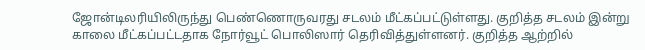ஜோன்டிலரியிலிருந்து பெண்ணொருவரது சடலம் மீட்கப்பட்டுள்ளது. குறித்த சடலம் இன்று காலை மீட்கப்பட்டதாக நோர்வூட் பொலிஸார் தெரிவித்துள்ளனர். குறித்த ஆற்றில்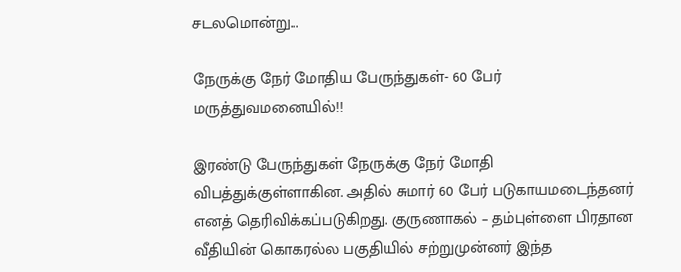சடலமொன்று...

நேருக்கு நேர் மோதிய பேருந்துகள்- 60 பேர் மருத்துவமனையில்!!

இரண்டு பேருந்துகள் நேருக்கு நேர் மோதி விபத்துக்குள்ளாகின. அதில் சுமார் 60 பேர் படுகாயமடைந்தனர் எனத் தெரிவிக்கப்படுகிறது. குருணாகல் – தம்புள்ளை பிரதான வீதியின் கொகரல்ல பகுதியில் சற்றுமுன்னர் இந்த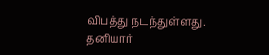விபத்து நடந்துள்ளது. தனியார்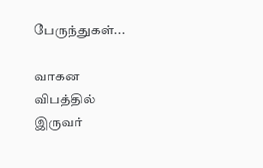பேருந்துகள்...

வாகன விபத்தில் இருவர்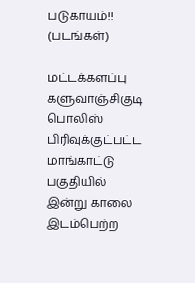படுகாயம்!! (படங்கள்)

மட்டக்களப்பு களுவாஞ்சிகுடி பொலிஸ் பிரிவுக்குட்பட்ட மாங்காட்டு பகுதியில் இன்று காலை இடம்பெற்ற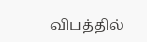விபத்தில்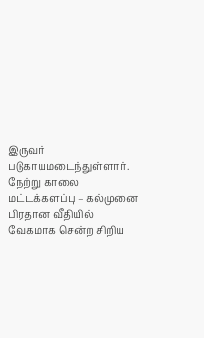இருவர் படுகாயமடைந்துள்ளார். நேற்று காலை மட்டக்களப்பு – கல்முனை பிரதான வீதியில் வேகமாக சென்ற சிறிய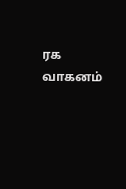ரக வாகனம்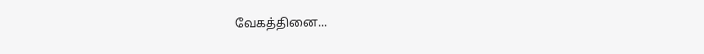வேகத்தினை...